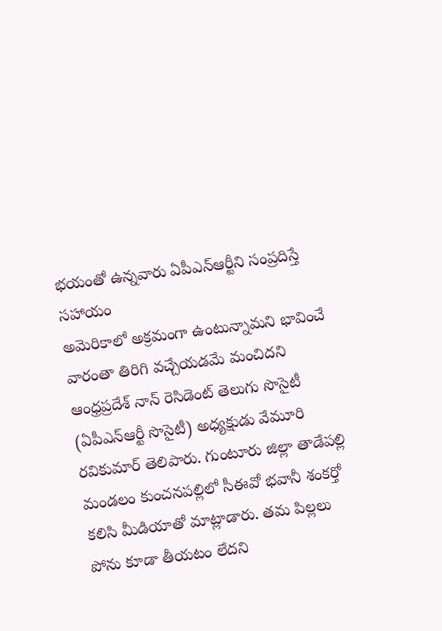భయంతో ఉన్నవారు ఏపీఎన్ఆర్టీని సంప్రదిస్తే సహాయం
అమెరికాలో అక్రమంగా ఉంటున్నామని భావించే వారంతా తిరిగి వచ్చేయడమే మంచిదని ఆంధ్రప్రదేశ్ నాన్ రెసిడెంట్ తెలుగు సొసైటీ (ఏపీఎన్ఆర్టీ సొసైటీ) అధ్యక్షుడు వేమూరి రవికుమార్ తెలిపారు. గుంటూరు జిల్లా తాడేపల్లి మండలం కుంచనపల్లిలో సీఈవో భవానీ శంకర్తో కలిసి మీడియాతో మాట్లాడారు. తమ పిల్లలు పోను కూడా తీయటం లేదని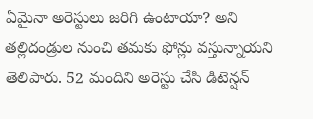ఏమైనా అరెస్టులు జరిగి ఉంటాయా? అని తల్లిదండ్రుల నుంచి తమకు ఫోన్లు వస్తున్నాయని తెలిపారు. 52 మందిని అరెస్టు చేసి డిటెన్షన్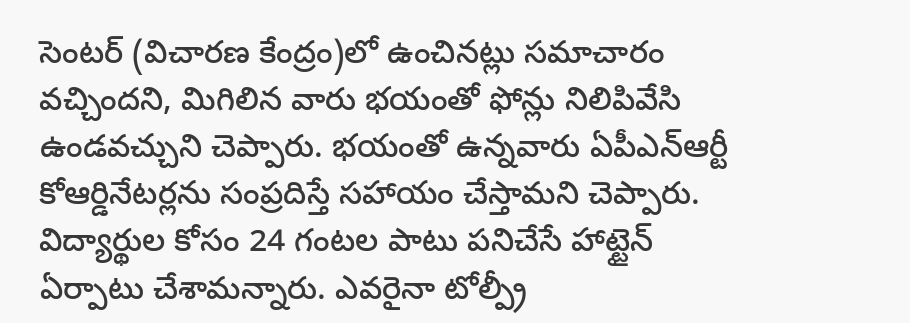సెంటర్ (విచారణ కేంద్రం)లో ఉంచినట్లు సమాచారం వచ్చిందని, మిగిలిన వారు భయంతో ఫోన్లు నిలిపివేసి ఉండవచ్చుని చెప్పారు. భయంతో ఉన్నవారు ఏపీఎన్ఆర్టీ కోఆర్డినేటర్లను సంప్రదిస్తే సహాయం చేస్తామని చెప్పారు. విద్యార్థుల కోసం 24 గంటల పాటు పనిచేసే హాట్టైన్ ఏర్పాటు చేశామన్నారు. ఎవరైనా టోల్ప్రీ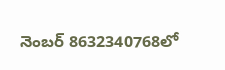నెంబర్ 8632340768లో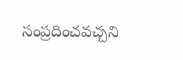సంప్రదించవచ్చని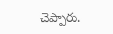చెప్పారు.